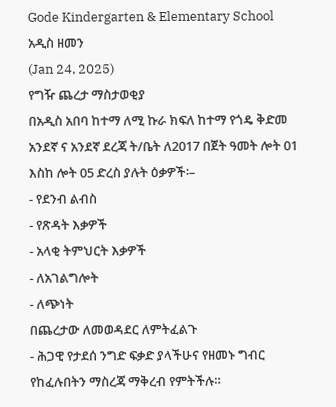Gode Kindergarten & Elementary School
አዲስ ዘመን
(Jan 24, 2025)
የግዥ ጨረታ ማስታወቂያ
በአዲስ አበባ ከተማ ለሚ ኩራ ክፍለ ከተማ የጎዴ ቅድመ አንደኛ ና አንደኛ ደረጃ ት/ቤት ለ2017 በጀት ዓመት ሎት 01 እስከ ሎት 05 ድረስ ያሉት ዕቃዎች፡–
- የደንብ ልብስ
- የጽዳት እቃዎች
- አላቂ ትምህርት እቃዎች
- ለአገልግሎት
- ለጭነት
በጨረታው ለመወዳደር ለምትፈልጉ
- ሕጋዊ የታደሰ ንግድ ፍቃድ ያላችሁና የዘመኑ ግብር የከፈሉበትን ማስረጃ ማቅረብ የምትችሉ።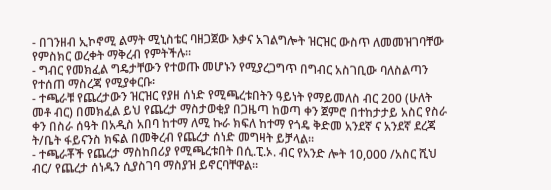- በገንዘብ ኢኮኖሚ ልማት ሚኒስቴር ባዘጋጀው እቃና አገልግሎት ዝርዝር ውስጥ ለመመዝገባቸው የምስክር ወረቀት ማቅረብ የምትችሉ።
- ግብር የመክፈል ግዴታቸውን የተወጡ መሆኑን የሚያረጋግጥ በግብር አስገቢው ባለስልጣን የተሰጠ ማስረጃ የሚያቀርቡ፡
- ተጫራቹ የጨረታውን ዝርዝር የያዘ ሰነድ የሚጫረቱበትን ዓይነት የማይመለስ ብር 200 (ሁለት መቶ ብር) በመክፈል ይህ የጨረታ ማስታወቂያ በጋዜጣ ከወጣ ቀን ጀምሮ በተከታታይ አስር የስራ ቀን በስራ ሰዓት በአዲስ አበባ ከተማ ለሚ ኩራ ክፍለ ከተማ የጎዴ ቅድመ አንደኛ ና አንደኛ ደረጃ ት/ቤት ፋይናንስ ክፍል በመቅረብ የጨረታ ሰነድ መግዛት ይቻላል።
- ተጫራቾች የጨረታ ማስከበሪያ የሚጫረቱበት በሲ.ፒ.ኦ. ብር የአንድ ሎት 10,000 /አስር ሺህ ብር/ የጨረታ ሰነዱን ሲያስገባ ማስያዝ ይኖርባቸዋል።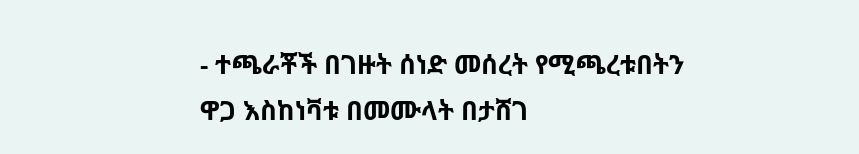- ተጫራቾች በገዙት ሰነድ መሰረት የሚጫረቱበትን ዋጋ እስከነቫቱ በመሙላት በታሸገ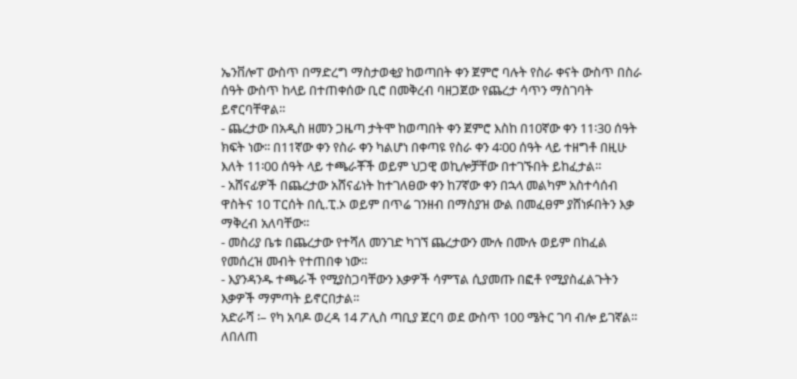ኤንቨሎፐ ውስጥ በማድረግ ማስታወቂያ ከወጣበት ቀን ጀምሮ ባሉት የስራ ቀናት ውስጥ በስራ ሰዓት ውስጥ ከላይ በተጠቀሰው ቢሮ በመቅረብ ባዘጋጀው የጨረታ ሳጥን ማስገባት ይኖርባቸዋል።
- ጨረታው በአዲስ ዘመን ጋዜጣ ታትሞ ከወጣበት ቀን ጀምሮ እስከ በ10ኛው ቀን 11፡30 ሰዓት ክፍት ነው፡፡ በ11ኛው ቀን የስራ ቀን ካልሆነ በቀጣዩ የስራ ቀን 4፡00 ሰዓት ላይ ተዘግቶ በዚሁ እለት 11፡00 ሰዓት ላይ ተጫራቾች ወይም ህጋዊ ወኪሎቻቸው በተገኙበት ይከፈታል።
- አሸናፊዎች በጨረታው አሸናፊነት ከተገለፀው ቀን ከ7ኛው ቀን በኋላ መልካም አስተሳሰብ ዋስትና 10 ፐርሰት በሲ.ፒ.ኦ ወይም በጥሬ ገንዘብ በማስያዝ ውል በመፈፀም ያሸነፉበትን እቃ ማቅረብ አለባቸው።
- መስሪያ ቤቱ በጨረታው የተሻለ መንገድ ካገኘ ጨረታውን ሙሉ በሙሉ ወይም በከፈል የመሰረዝ መብት የተጠበቀ ነው።
- እያንዳንዱ ተጫራች የሚያስጋባቸውን እቃዎች ሳምፕል ሲያመጡ በፎቶ የሚያስፈልጉትን እቃዎች ማምጣት ይኖርበታል።
አድራሻ ፡– የካ አባዶ ወረዳ 14 ፖሊስ ጣቢያ ጀርባ ወደ ውስጥ 100 ሜትር ገባ ብሎ ይገኛል።
ለበለጠ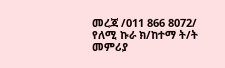መረጃ /011 866 8072/
የለሚ ኩራ ክ/ከተማ ት/ት መምሪያ